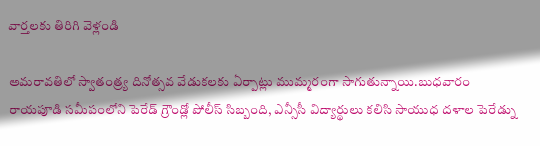వార్తలకు తిరిగి వెళ్లండి

అమరావతిలో స్వాతంత్ర్య దినోత్సవ వేడుకలకు ఏర్పాట్లు ముమ్మరంగా సాగుతున్నాయి.బుధవారం రాయపూడి సమీపంలోని పెరేడ్ గ్రౌండ్లో పోలీస్ సిబ్బంది, ఎన్సీసీ విద్యార్థులు కలిసి సాయుధ దళాల పెరేడ్ను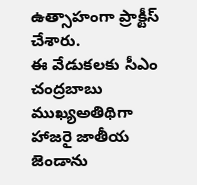ఉత్సాహంగా ప్రాక్టీస్ చేశారు.
ఈ వేడుకలకు సీఎం చంద్రబాబు ముఖ్యఅతిథిగా హాజరై జాతీయ జెండాను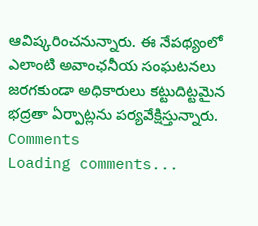ఆవిష్కరించనున్నారు. ఈ నేపథ్యంలో ఎలాంటి అవాంఛనీయ సంఘటనలు జరగకుండా అధికారులు కట్టుదిట్టమైన భద్రతా ఏర్పాట్లను పర్యవేక్షిస్తున్నారు.
Comments
Loading comments...